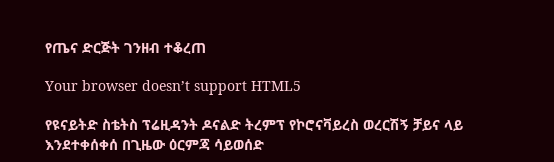የጤና ድርጅት ገንዘብ ተቆረጠ

Your browser doesn’t support HTML5

የዩናይትድ ስቴትስ ፕሬዚዳንት ዶናልድ ትረምፕ የኮሮናቫይረስ ወረርሽኝ ቻይና ላይ እንደተቀሰቀሰ በጊዜው ዕርምጃ ሳይወሰድ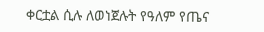ቀርቷል ሲሉ ለወነጀሉት የዓለም የጤና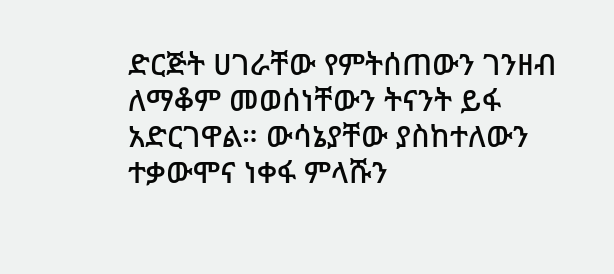ድርጅት ሀገራቸው የምትሰጠውን ገንዘብ ለማቆም መወሰነቸውን ትናንት ይፋ አድርገዋል። ውሳኔያቸው ያስከተለውን ተቃውሞና ነቀፋ ምላሹን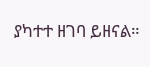ያካተተ ዘገባ ይዘናል።